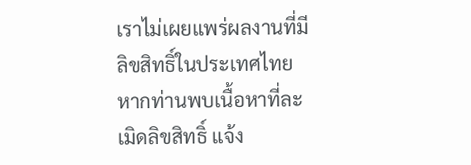เราไม่เผยแพร่ผลงานที่มีลิขสิทธิ์ในประเทศไทย หากท่านพบเนื้อหาที่ละเมิดลิขสิทธิ์ แจ้ง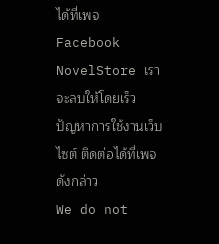ได้ที่เพจ Facebook NovelStore เราจะลบให้โดยเร็ว
ปัญหาการใช้งานเว็บไซต์ ติดต่อได้ที่เพจดังกล่าว
We do not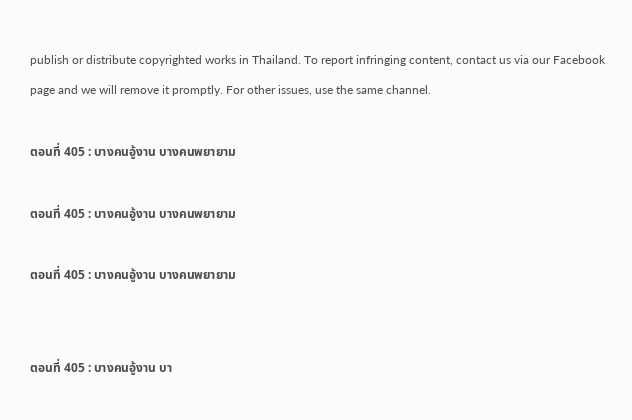publish or distribute copyrighted works in Thailand. To report infringing content, contact us via our Facebook page and we will remove it promptly. For other issues, use the same channel.

ตอนที่ 405 : บางคนอู้งาน บางคนพยายาม

ตอนที่ 405 : บางคนอู้งาน บางคนพยายาม

ตอนที่ 405 : บางคนอู้งาน บางคนพยายาม


ตอนที่ 405 : บางคนอู้งาน บา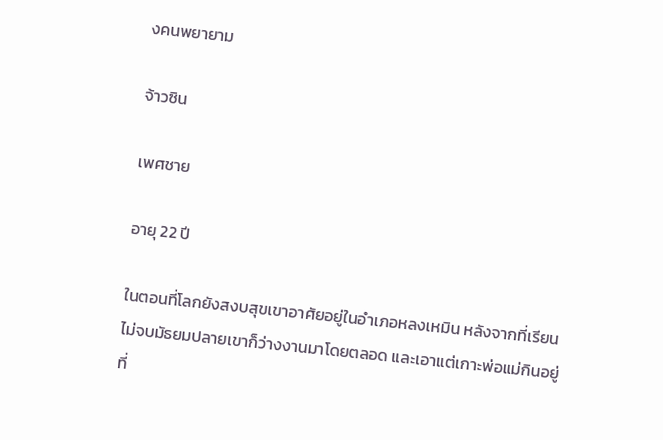งคนพยายาม

จ้าวซิน

เพศชาย

อายุ 22 ปี

ในตอนที่โลกยังสงบสุขเขาอาศัยอยู่ในอำเภอหลงเหมิน หลังจากที่เรียนไม่จบมัธยมปลายเขาก็ว่างงานมาโดยตลอด และเอาแต่เกาะพ่อแม่กินอยู่ที่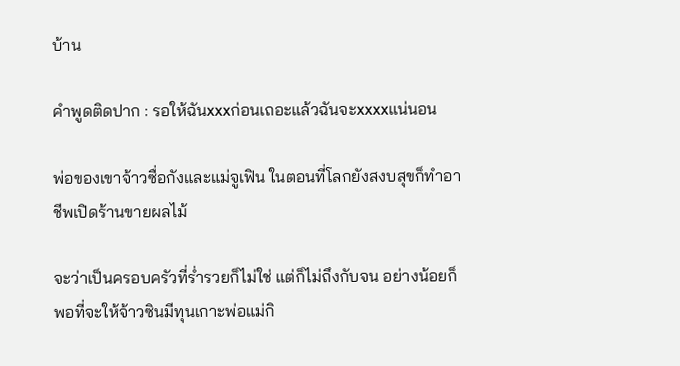บ้าน

คำพูดติดปาก : รอให้ฉันxxxก่อนเถอะแล้วฉันจะxxxxแน่นอน

พ่อของเขาจ้าวซื่อกังและแม่จูเฟิน ในตอนที่โลกยังสงบสุขก็ทำอาชีพเปิดร้านขายผลไม้

จะว่าเป็นครอบครัวที่ร่ำรวยก็ไม่ใช่ แต่ก็ไม่ถึงกับจน อย่างน้อยก็พอที่จะให้จ้าวซินมีทุนเกาะพ่อแม่กิ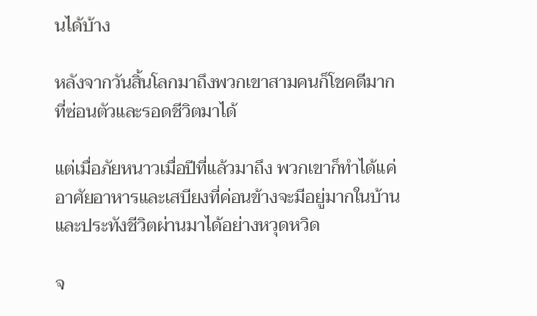นได้บ้าง

หลังจากวันสิ้นโลกมาถึงพวกเขาสามคนก็โชคดีมากที่ซ่อนตัวและรอดชีวิตมาได้

แต่เมื่อภัยหนาวเมื่อปีที่แล้วมาถึง พวกเขาก็ทำได้แค่อาศัยอาหารและเสบียงที่ค่อนข้างจะมีอยู่มากในบ้านและประทังชีวิตผ่านมาได้อย่างหวุดหวิด

จ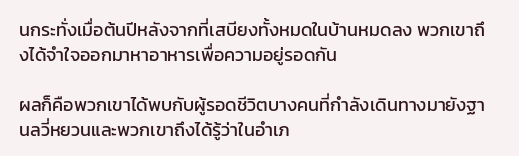นกระทั่งเมื่อต้นปีหลังจากที่เสบียงทั้งหมดในบ้านหมดลง พวกเขาถึงได้จำใจออกมาหาอาหารเพื่อความอยู่รอดกัน

ผลก็คือพวกเขาได้พบกับผู้รอดชีวิตบางคนที่กำลังเดินทางมายังฐานลวี่หยวนและพวกเขาถึงได้รู้ว่าในอำเภ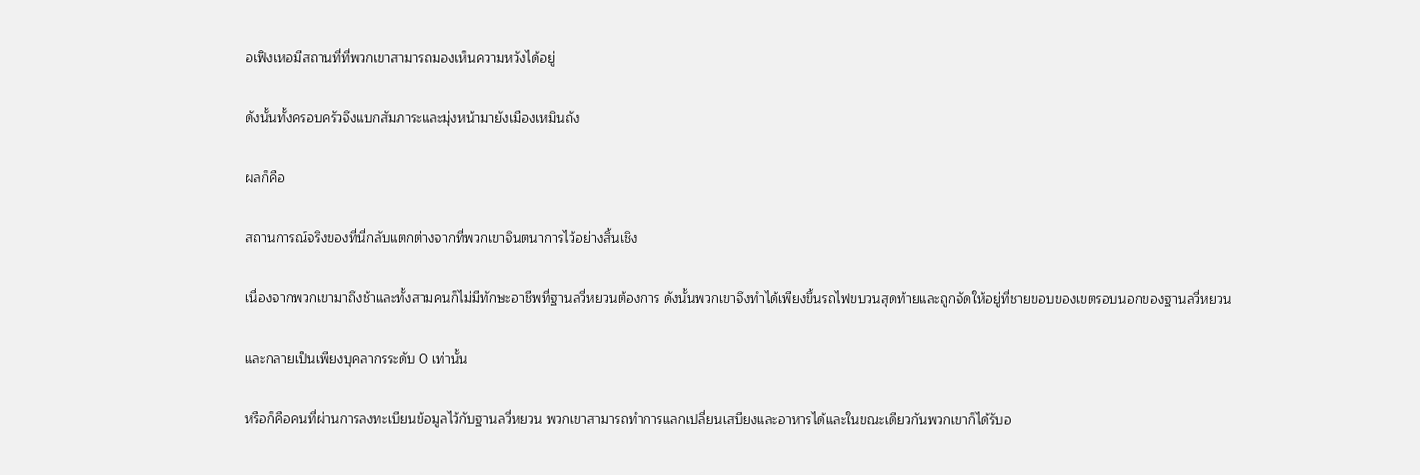อเฟิงเหอมีสถานที่ที่พวกเขาสามารถมองเห็นความหวังได้อยู่

ดังนั้นทั้งครอบครัวจึงแบกสัมภาระและมุ่งหน้ามายังเมืองเหมินถัง

ผลก็คือ

สถานการณ์จริงของที่นี่กลับแตกต่างจากที่พวกเขาจินตนาการไว้อย่างสิ้นเชิง

เนื่องจากพวกเขามาถึงช้าและทั้งสามคนก็ไม่มีทักษะอาชีพที่ฐานลวี่หยวนต้องการ ดังนั้นพวกเขาจึงทำได้เพียงขึ้นรถไฟขบวนสุดท้ายและถูกจัดให้อยู่ที่ชายขอบของเขตรอบนอกของฐานลวี่หยวน

และกลายเป็นเพียงบุคลากรระดับ 0 เท่านั้น

หรือก็คือคนที่ผ่านการลงทะเบียนข้อมูลไว้กับฐานลวี่หยวน พวกเขาสามารถทำการแลกเปลี่ยนเสบียงและอาหารได้และในขณะเดียวกันพวกเขาก็ได้รับอ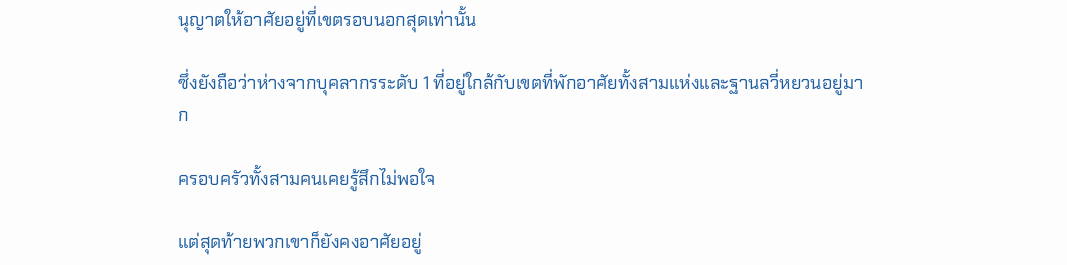นุญาตให้อาศัยอยู่ที่เขตรอบนอกสุดเท่านั้น

ซึ่งยังถือว่าห่างจากบุคลากรระดับ 1 ที่อยู่ใกล้กับเขตที่พักอาศัยทั้งสามแห่งและฐานลวี่หยวนอยู่มาก

ครอบครัวทั้งสามคนเคยรู้สึกไม่พอใจ

แต่สุดท้ายพวกเขาก็ยังคงอาศัยอยู่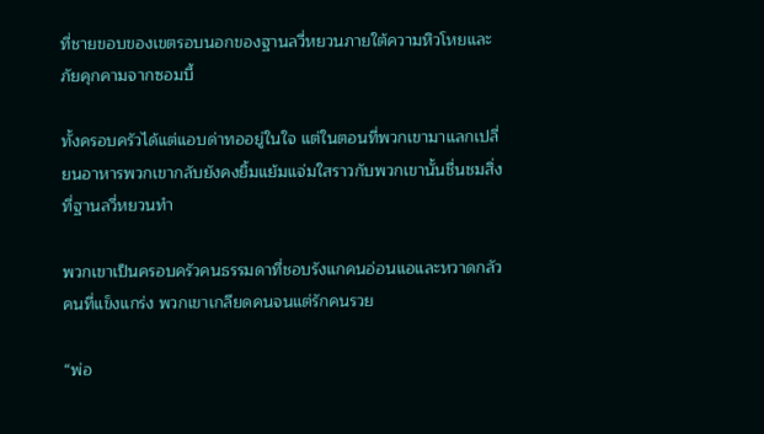ที่ชายขอบของเขตรอบนอกของฐานลวี่หยวนภายใต้ความหิวโหยและภัยคุกคามจากซอมบี้

ทั้งครอบครัวได้แต่แอบด่าทออยู่ในใจ แต่ในตอนที่พวกเขามาแลกเปลี่ยนอาหารพวกเขากลับยังคงยิ้มแย้มแจ่มใสราวกับพวกเขานั้นชื่นชมสิ่งที่ฐานลวี่หยวนทำ

พวกเขาเป็นครอบครัวคนธรรมดาที่ชอบรังแกคนอ่อนแอและหวาดกลัวคนที่แข็งแกร่ง พวกเขาเกลียดคนจนแต่รักคนรวย

“พ่อ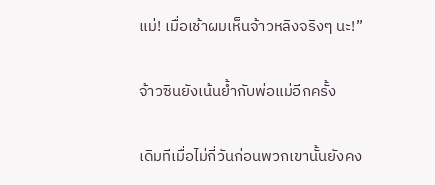แม่! เมื่อเช้าผมเห็นจ้าวหลิงจริงๆ นะ!”

จ้าวซินยังเน้นย้ำกับพ่อแม่อีกครั้ง

เดิมทีเมื่อไม่กี่วันก่อนพวกเขานั้นยังคง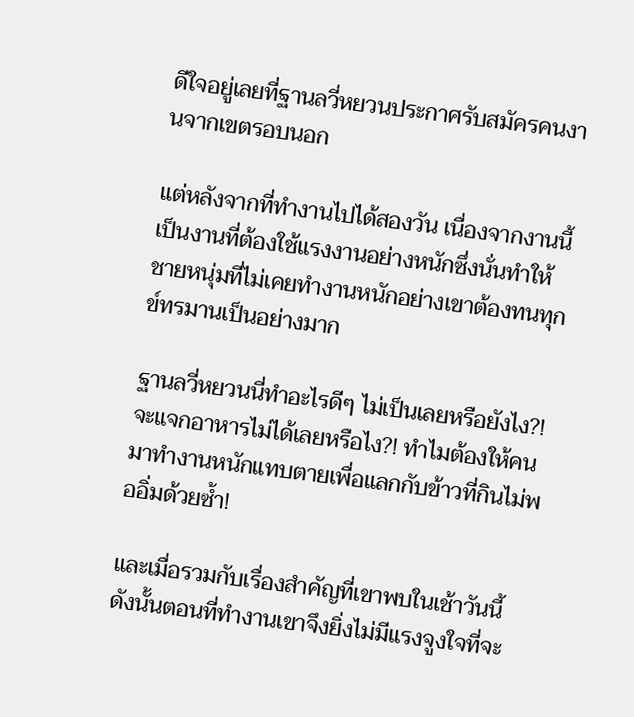ดีใจอยู่เลยที่ฐานลวี่หยวนประกาศรับสมัครคนงานจากเขตรอบนอก

แต่หลังจากที่ทำงานไปได้สองวัน เนื่องจากงานนี้เป็นงานที่ต้องใช้แรงงานอย่างหนักซึ่งนั่นทำให้ชายหนุ่มที่ไม่เคยทำงานหนักอย่างเขาต้องทนทุกข์ทรมานเป็นอย่างมาก

ฐานลวี่หยวนนี่ทำอะไรดีๆ ไม่เป็นเลยหรือยังไง?! จะแจกอาหารไม่ได้เลยหรือไง?! ทำไมต้องให้คนมาทำงานหนักแทบตายเพื่อแลกกับข้าวที่กินไม่พออิ่มด้วยซ้ำ!

และเมื่อรวมกับเรื่องสำคัญที่เขาพบในเช้าวันนี้ ดังนั้นตอนที่ทำงานเขาจึงยิ่งไม่มีแรงจูงใจที่จะ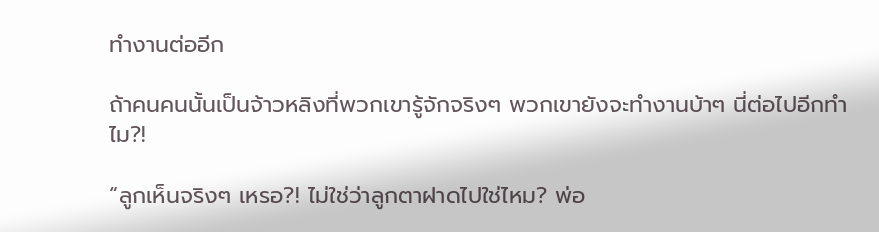ทำงานต่ออีก

ถ้าคนคนนั้นเป็นจ้าวหลิงที่พวกเขารู้จักจริงๆ พวกเขายังจะทำงานบ้าๆ นี่ต่อไปอีกทำไม?!

“ลูกเห็นจริงๆ เหรอ?! ไม่ใช่ว่าลูกตาฝาดไปใช่ไหม? พ่อ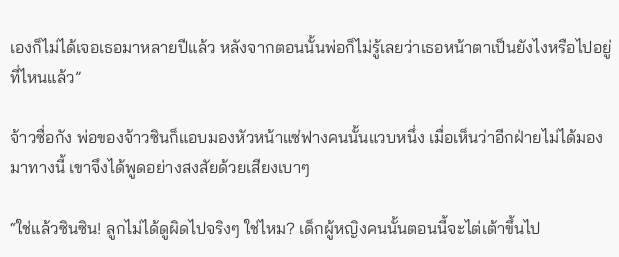เองก็ไม่ได้เจอเธอมาหลายปีแล้ว หลังจากตอนนั้นพ่อก็ไม่รู้เลยว่าเธอหน้าตาเป็นยังไงหรือไปอยู่ที่ไหนแล้ว”

จ้าวซื่อกัง พ่อของจ้าวซินก็แอบมองหัวหน้าแซ่ฟางคนนั้นแวบหนึ่ง เมื่อเห็นว่าอีกฝ่ายไม่ได้มองมาทางนี้ เขาจึงได้พูดอย่างสงสัยด้วยเสียงเบาๆ

“ใช่แล้วซินซิน! ลูกไม่ได้ดูผิดไปจริงๆ ใช่ไหม? เด็กผู้หญิงคนนั้นตอนนี้จะไต่เต้าขึ้นไป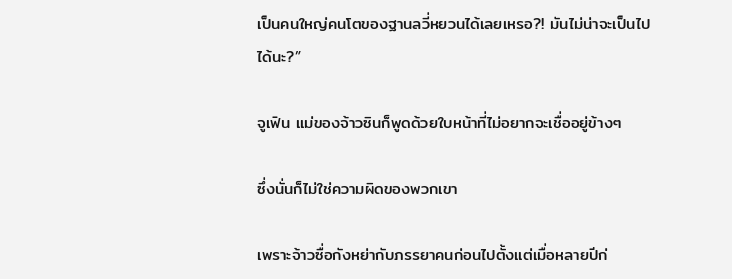เป็นคนใหญ่คนโตของฐานลวี่หยวนได้เลยเหรอ?! มันไม่น่าจะเป็นไปได้นะ?”

จูเฟิน แม่ของจ้าวซินก็พูดด้วยใบหน้าที่ไม่อยากจะเชื่ออยู่ข้างๆ

ซึ่งนั่นก็ไม่ใช่ความผิดของพวกเขา

เพราะจ้าวซื่อกังหย่ากับภรรยาคนก่อนไปตั้งแต่เมื่อหลายปีก่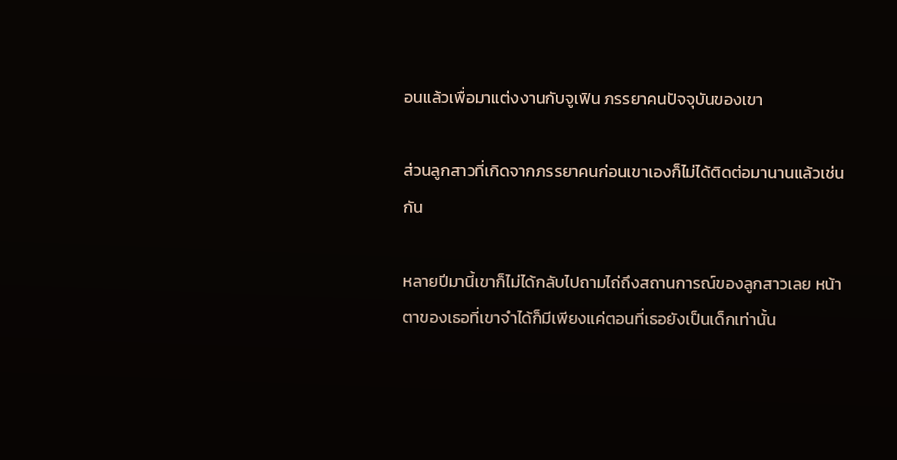อนแล้วเพื่อมาแต่งงานกับจูเฟิน ภรรยาคนปัจจุบันของเขา

ส่วนลูกสาวที่เกิดจากภรรยาคนก่อนเขาเองก็ไม่ได้ติดต่อมานานแล้วเช่นกัน

หลายปีมานี้เขาก็ไม่ได้กลับไปถามไถ่ถึงสถานการณ์ของลูกสาวเลย หน้าตาของเธอที่เขาจำได้ก็มีเพียงแค่ตอนที่เธอยังเป็นเด็กเท่านั้น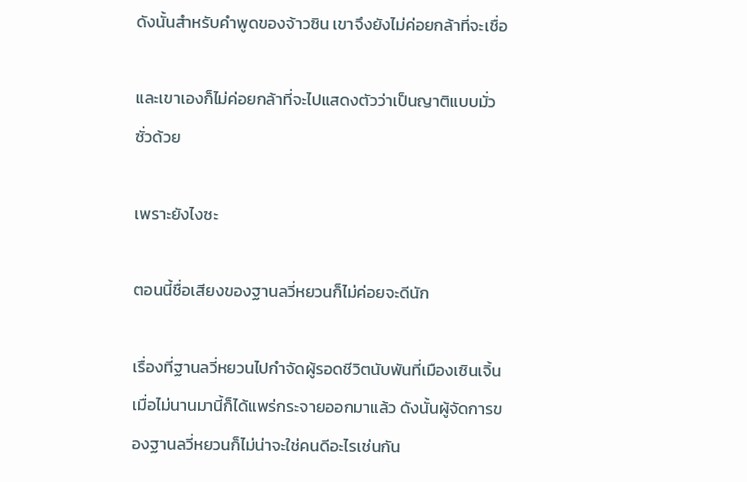ดังนั้นสำหรับคำพูดของจ้าวซิน เขาจึงยังไม่ค่อยกล้าที่จะเชื่อ

และเขาเองก็ไม่ค่อยกล้าที่จะไปแสดงตัวว่าเป็นญาติแบบมั่วซั่วด้วย

เพราะยังไงซะ

ตอนนี้ชื่อเสียงของฐานลวี่หยวนก็ไม่ค่อยจะดีนัก

เรื่องที่ฐานลวี่หยวนไปกำจัดผู้รอดชีวิตนับพันที่เมืองเซินเจิ้นเมื่อไม่นานมานี้ก็ได้แพร่กระจายออกมาแล้ว ดังนั้นผู้จัดการของฐานลวี่หยวนก็ไม่น่าจะใช่คนดีอะไรเช่นกัน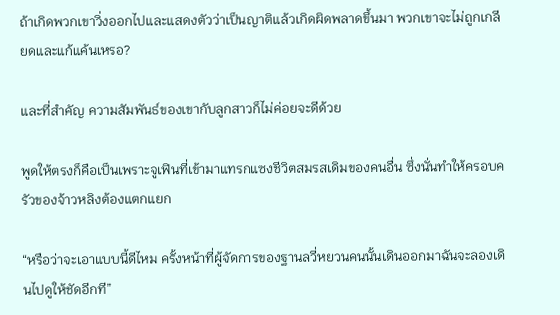ถ้าเกิดพวกเขาวิ่งออกไปและแสดงตัวว่าเป็นญาติแล้วเกิดผิดพลาดขึ้นมา พวกเขาจะไม่ถูกเกลียดและแก้แค้นเหรอ?

และที่สำคัญ ความสัมพันธ์ของเขากับลูกสาวก็ไม่ค่อยจะดีด้วย

พูดให้ตรงก็คือเป็นเพราะจูเฟินที่เข้ามาแทรกแซงชีวิตสมรสเดิมของคนอื่น ซึ่งนั่นทำให้ครอบครัวของจ้าวหลิงต้องแตกแยก

“หรือว่าจะเอาแบบนี้ดีไหม ครั้งหน้าที่ผู้จัดการของฐานลวี่หยวนคนนั้นเดินออกมาฉันจะลองเดินไปดูให้ชัดอีกที”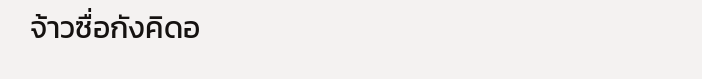จ้าวซื่อกังคิดอ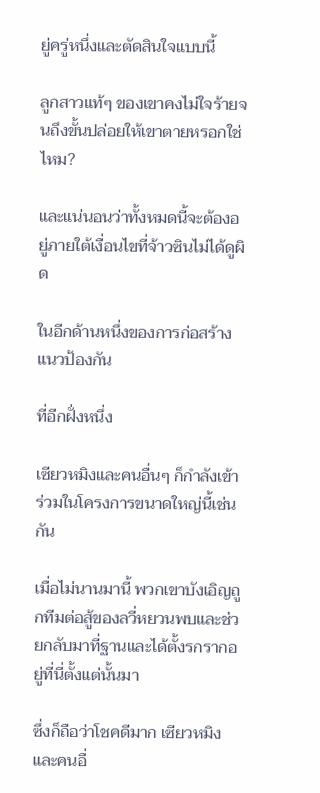ยู่ครู่หนึ่งและตัดสินใจแบบนี้

ลูกสาวแท้ๆ ของเขาคงไม่ใจร้ายจนถึงขั้นปล่อยให้เขาตายหรอกใช่ไหม?

และแน่นอนว่าทั้งหมดนี้จะต้องอยู่ภายใต้เงื่อนไขที่จ้าวซินไม่ได้ดูผิด

ในอีกด้านหนึ่งของการก่อสร้างแนวป้องกัน

ที่อีกฝั่งหนึ่ง

เซียวหมิงและคนอื่นๆ ก็กำลังเข้าร่วมในโครงการขนาดใหญ่นี้เช่นกัน

เมื่อไม่นานมานี้ พวกเขาบังเอิญถูกทีมต่อสู้ของลวี่หยวนพบและช่วยกลับมาที่ฐานและได้ตั้งรกรากอยู่ที่นี่ตั้งแต่นั้นมา

ซึ่งก็ถือว่าโชคดีมาก เซียวหมิงและคนอื่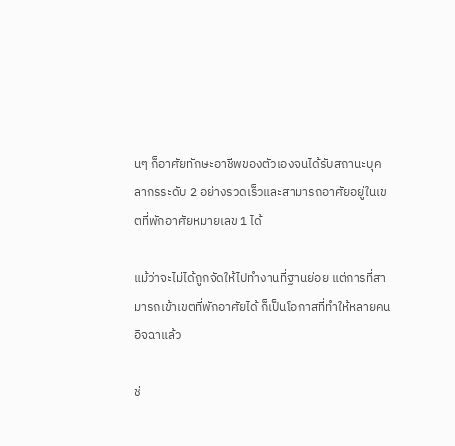นๆ ก็อาศัยทักษะอาชีพของตัวเองจนได้รับสถานะบุคลากรระดับ 2 อย่างรวดเร็วและสามารถอาศัยอยู่ในเขตที่พักอาศัยหมายเลข 1 ได้

แม้ว่าจะไม่ได้ถูกจัดให้ไปทำงานที่ฐานย่อย แต่การที่สามารถเข้าเขตที่พักอาศัยได้ ก็เป็นโอกาสที่ทำให้หลายคนอิจฉาแล้ว

ช่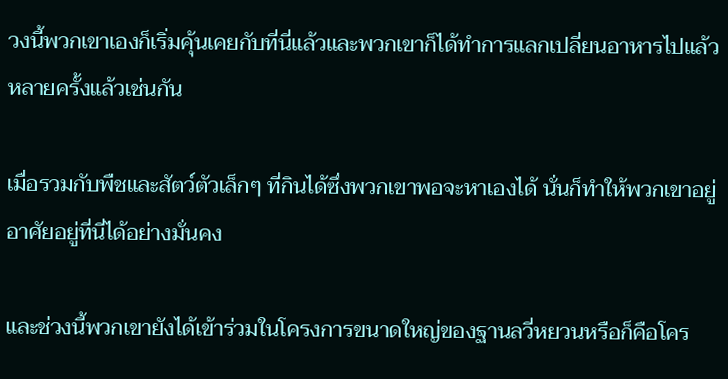วงนี้พวกเขาเองก็เริ่มคุ้นเคยกับที่นี่แล้วและพวกเขาก็ได้ทำการแลกเปลี่ยนอาหารไปแล้วหลายครั้งแล้วเช่นกัน

เมื่อรวมกับพืชและสัตว์ตัวเล็กๆ ที่กินได้ซึ่งพวกเขาพอจะหาเองได้ นั่นก็ทำให้พวกเขาอยู่อาศัยอยู่ที่นี่ได้อย่างมั่นคง

และช่วงนี้พวกเขายังได้เข้าร่วมในโครงการขนาดใหญ่ของฐานลวี่หยวนหรือก็คือโคร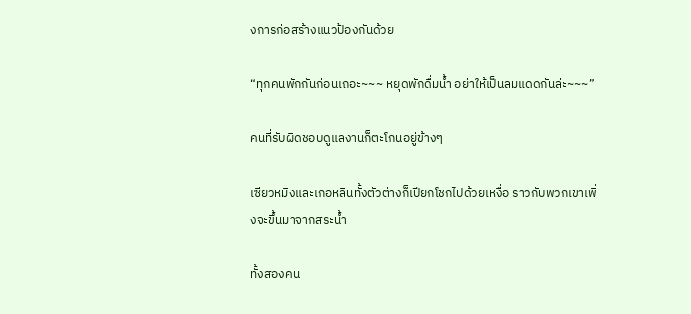งการก่อสร้างแนวป้องกันด้วย

“ทุกคนพักกันก่อนเถอะ~~~ หยุดพักดื่มน้ำ อย่าให้เป็นลมแดดกันล่ะ~~~”

คนที่รับผิดชอบดูแลงานก็ตะโกนอยู่ข้างๆ

เซียวหมิงและเกอหลินทั้งตัวต่างก็เปียกโชกไปด้วยเหงื่อ ราวกับพวกเขาเพิ่งจะขึ้นมาจากสระน้ำ

ทั้งสองคน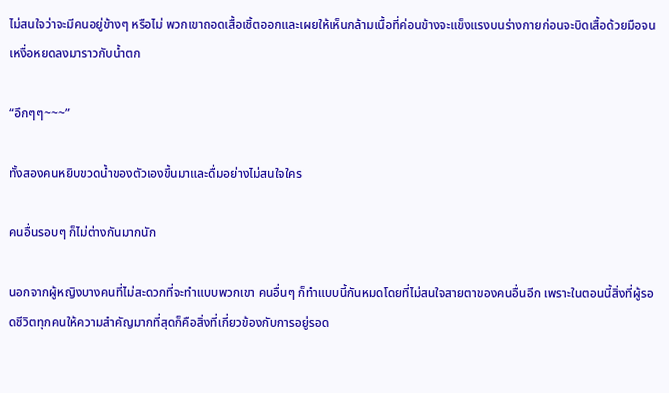ไม่สนใจว่าจะมีคนอยู่ข้างๆ หรือไม่ พวกเขาถอดเสื้อเชิ้ตออกและเผยให้เห็นกล้ามเนื้อที่ค่อนข้างจะแข็งแรงบนร่างกายก่อนจะบิดเสื้อด้วยมือจนเหงื่อหยดลงมาราวกับน้ำตก

“อึกๆๆ~~~”

ทั้งสองคนหยิบขวดน้ำของตัวเองขึ้นมาและดื่มอย่างไม่สนใจใคร

คนอื่นรอบๆ ก็ไม่ต่างกันมากนัก

นอกจากผู้หญิงบางคนที่ไม่สะดวกที่จะทำแบบพวกเขา คนอื่นๆ ก็ทำแบบนี้กันหมดโดยที่ไม่สนใจสายตาของคนอื่นอีก เพราะในตอนนี้สิ่งที่ผู้รอดชีวิตทุกคนให้ความสำคัญมากที่สุดก็คือสิ่งที่เกี่ยวข้องกับการอยู่รอด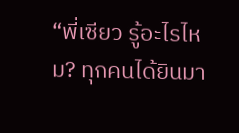“พี่เซียว รู้อะไรไหม? ทุกคนได้ยินมา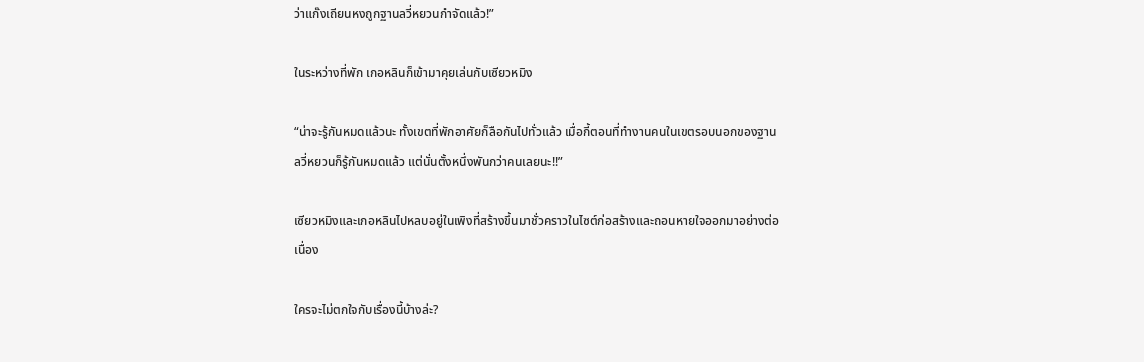ว่าแก๊งเถียนหงถูกฐานลวี่หยวนกำจัดแล้ว!”

ในระหว่างที่พัก เกอหลินก็เข้ามาคุยเล่นกับเซียวหมิง

“น่าจะรู้กันหมดแล้วนะ ทั้งเขตที่พักอาศัยก็ลือกันไปทั่วแล้ว เมื่อกี้ตอนที่ทำงานคนในเขตรอบนอกของฐานลวี่หยวนก็รู้กันหมดแล้ว แต่นั่นตั้งหนึ่งพันกว่าคนเลยนะ!!”

เซียวหมิงและเกอหลินไปหลบอยู่ในเพิงที่สร้างขึ้นมาชั่วคราวในไซต์ก่อสร้างและถอนหายใจออกมาอย่างต่อเนื่อง

ใครจะไม่ตกใจกับเรื่องนี้บ้างล่ะ?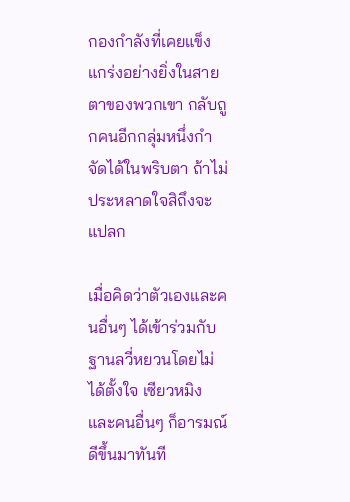กองกำลังที่เคยแข็งแกร่งอย่างยิ่งในสายตาของพวกเขา กลับถูกคนอีกกลุ่มหนึ่งกำจัดได้ในพริบตา ถ้าไม่ประหลาดใจสิถึงจะแปลก

เมื่อคิดว่าตัวเองและคนอื่นๆ ได้เข้าร่วมกับฐานลวี่หยวนโดยไม่ได้ตั้งใจ เซียวหมิงและคนอื่นๆ ก็อารมณ์ดีขึ้นมาทันที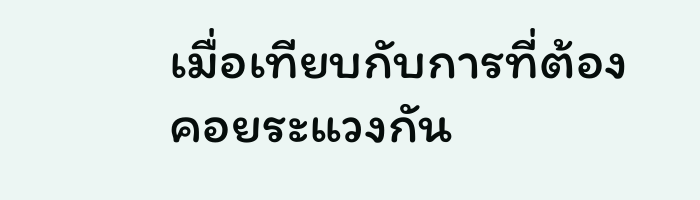เมื่อเทียบกับการที่ต้องคอยระแวงกัน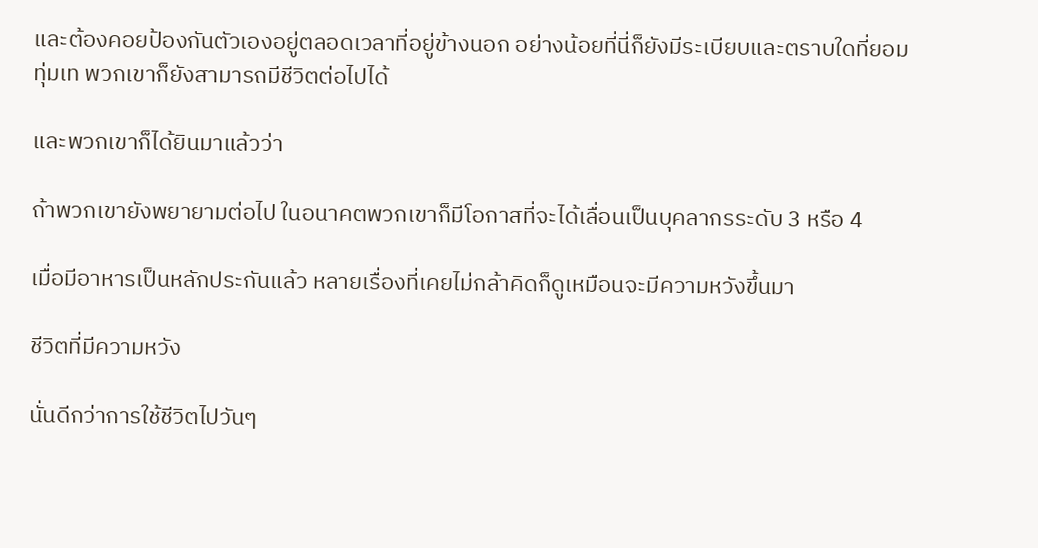และต้องคอยป้องกันตัวเองอยู่ตลอดเวลาที่อยู่ข้างนอก อย่างน้อยที่นี่ก็ยังมีระเบียบและตราบใดที่ยอมทุ่มเท พวกเขาก็ยังสามารถมีชีวิตต่อไปได้

และพวกเขาก็ได้ยินมาแล้วว่า

ถ้าพวกเขายังพยายามต่อไป ในอนาคตพวกเขาก็มีโอกาสที่จะได้เลื่อนเป็นบุคลากรระดับ 3 หรือ 4

เมื่อมีอาหารเป็นหลักประกันแล้ว หลายเรื่องที่เคยไม่กล้าคิดก็ดูเหมือนจะมีความหวังขึ้นมา

ชีวิตที่มีความหวัง

นั่นดีกว่าการใช้ชีวิตไปวันๆ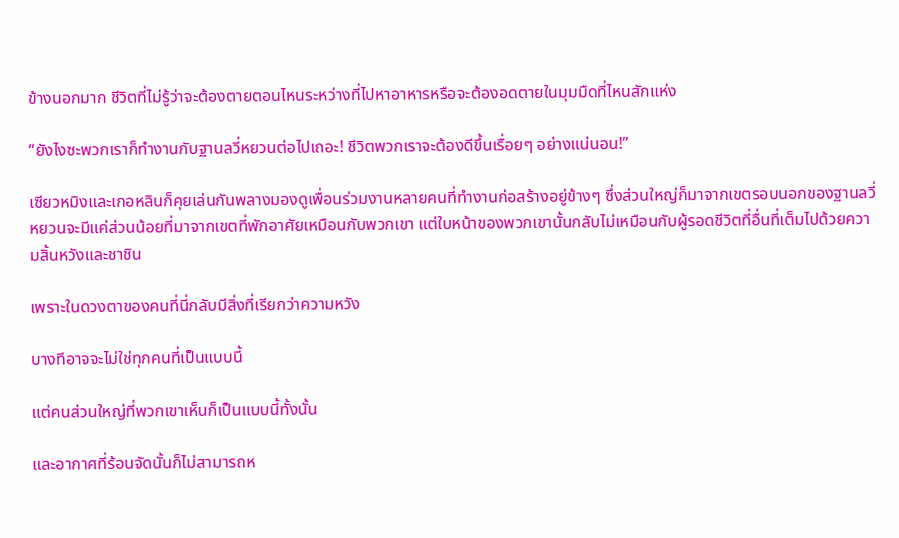ข้างนอกมาก ชีวิตที่ไม่รู้ว่าจะต้องตายตอนไหนระหว่างที่ไปหาอาหารหรือจะต้องอดตายในมุมมืดที่ไหนสักแห่ง

“ยังไงซะพวกเราก็ทำงานกับฐานลวี่หยวนต่อไปเถอะ! ชีวิตพวกเราจะต้องดีขึ้นเรื่อยๆ อย่างแน่นอน!”

เซียวหมิงและเกอหลินก็คุยเล่นกันพลางมองดูเพื่อนร่วมงานหลายคนที่ทำงานก่อสร้างอยู่ข้างๆ ซึ่งส่วนใหญ่ก็มาจากเขตรอบนอกของฐานลวี่หยวนจะมีแค่ส่วนน้อยที่มาจากเขตที่พักอาศัยเหมือนกับพวกเขา แต่ใบหน้าของพวกเขานั้นกลับไม่เหมือนกับผู้รอดชีวิตที่อื่นที่เต็มไปด้วยความสิ้นหวังและชาชิน

เพราะในดวงตาของคนที่นี่กลับมีสิ่งที่เรียกว่าความหวัง

บางทีอาจจะไม่ใช่ทุกคนที่เป็นแบบนี้

แต่คนส่วนใหญ่ที่พวกเขาเห็นก็เป็นแบบนี้ทั้งนั้น

และอากาศที่ร้อนจัดนั้นก็ไม่สามารถห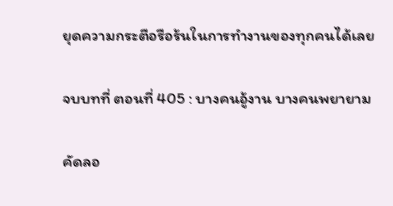ยุดความกระตือรือร้นในการทำงานของทุกคนได้เลย

จบบทที่ ตอนที่ 405 : บางคนอู้งาน บางคนพยายาม

คัดลอ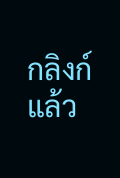กลิงก์แล้ว